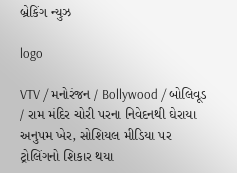બ્રેકિંગ ન્યુઝ

logo

VTV / મનોરંજન / Bollywood / બોલિવૂડ / રામ મંદિર ચોરી પરના નિવેદનથી ઘેરાયા અનુપમ ખેર, સોશિયલ મીડિયા પર ટ્રોલિંગનો શિકાર થયા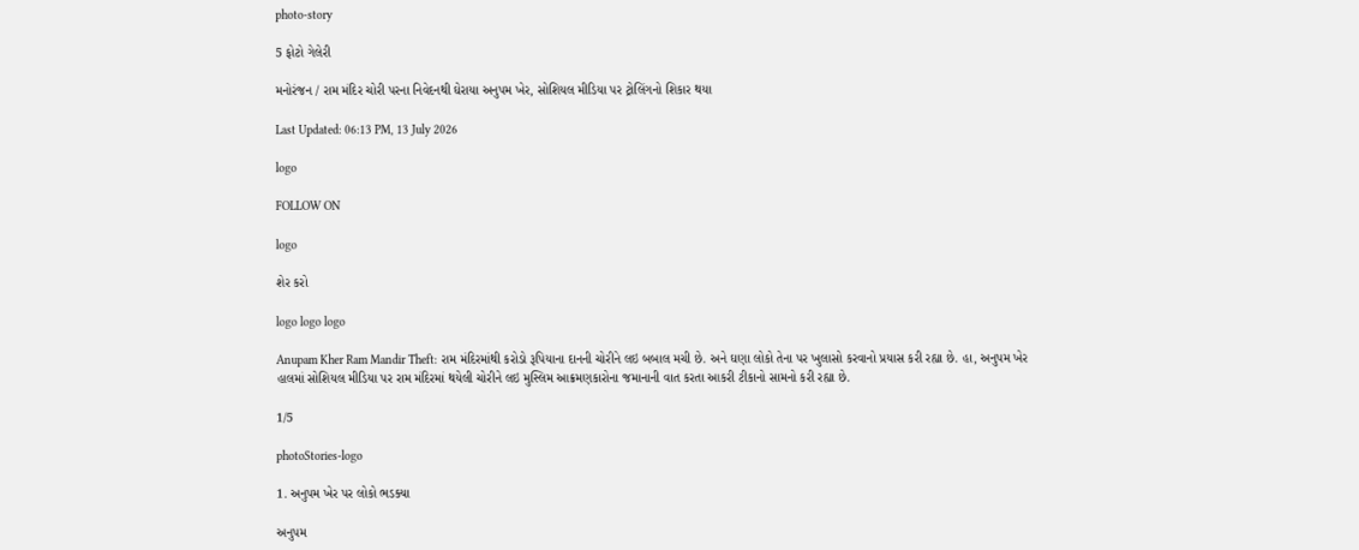photo-story

5 ફોટો ગેલેરી

મનોરંજન / રામ મંદિર ચોરી પરના નિવેદનથી ઘેરાયા અનુપમ ખેર, સોશિયલ મીડિયા પર ટ્રોલિંગનો શિકાર થયા

Last Updated: 06:13 PM, 13 July 2026

logo

FOLLOW ON

logo

શેર કરો

logo logo logo

Anupam Kher Ram Mandir Theft: રામ મંદિરમાંથી કરોડો રૂપિયાના દાનની ચોરીને લઇ બબાલ મચી છે. અને ઘણા લોકો તેના પર ખુલાસો કરવાનો પ્રયાસ કરી રહ્યા છે. હા, અનુપમ ખેર હાલમાં સોશિયલ મીડિયા પર રામ મંદિરમાં થયેલી ચોરીને લઇ મુસ્લિમ આક્રમણકારોના જમાનાની વાત કરતા આકરી ટીકાનો સામનો કરી રહ્યા છે.

1/5

photoStories-logo

1. અનુપમ ખેર પર લોકો ભડક્યા

અનુપમ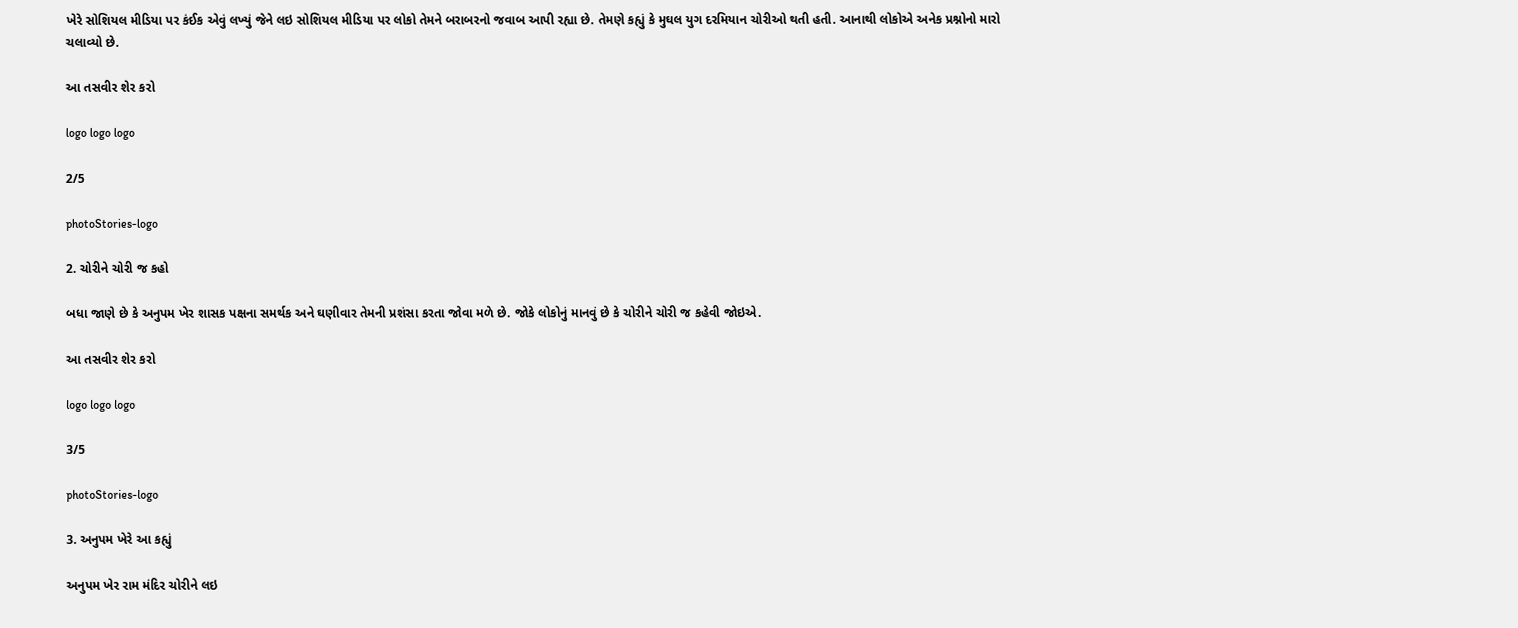ખેરે સોશિયલ મીડિયા પર કંઈક એવું લખ્યું જેને લઇ સોશિયલ મીડિયા પર લોકો તેમને બરાબરનો જવાબ આપી રહ્યા છે. તેમણે કહ્યું કે મુઘલ યુગ દરમિયાન ચોરીઓ થતી હતી. આનાથી લોકોએ અનેક પ્રશ્નોનો મારો ચલાવ્યો છે.

આ તસવીર શેર કરો

logo logo logo

2/5

photoStories-logo

2. ચોરીને ચોરી જ કહો

બધા જાણે છે કે અનુપમ ખેર શાસક પક્ષના સમર્થક અને ઘણીવાર તેમની પ્રશંસા કરતા જોવા મળે છે. જોકે લોકોનું માનવું છે કે ચોરીને ચોરી જ કહેવી જોઇએ.

આ તસવીર શેર કરો

logo logo logo

3/5

photoStories-logo

3. અનુપમ ખેરે આ કહ્યું

અનુપમ ખેર રામ મંદિર ચોરીને લઇ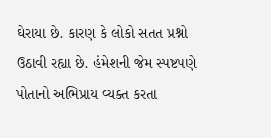ઘેરાયા છે. કારણ કે લોકો સતત પ્રશ્નો ઉઠાવી રહ્યા છે. હંમેશની જેમ સ્પષ્ટપણે પોતાનો અભિપ્રાય વ્યક્ત કરતા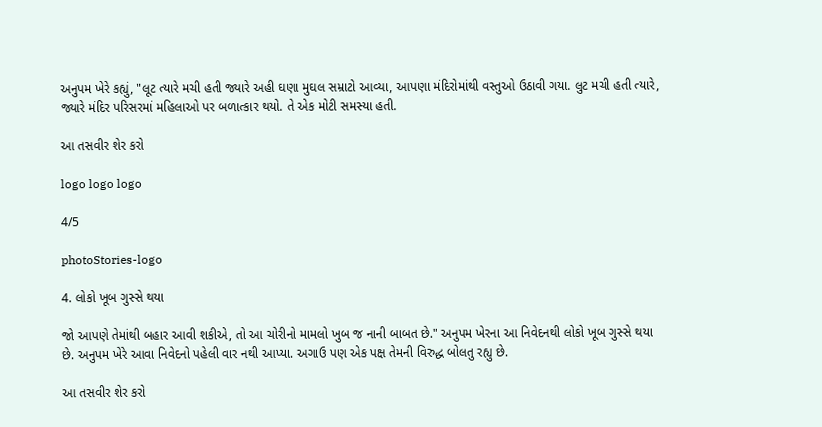અનુપમ ખેરે કહ્યું, "લૂટ ત્યારે મચી હતી જ્યારે અહી ઘણા મુઘલ સમ્રાટો આવ્યા, આપણા મંદિરોમાંથી વસ્તુઓ ઉઠાવી ગયા. લુટ મચી હતી ત્યારે, જ્યારે મંદિર પરિસરમાં મહિલાઓ પર બળાત્કાર થયો. તે એક મોટી સમસ્યા હતી.

આ તસવીર શેર કરો

logo logo logo

4/5

photoStories-logo

4. લોકો ખૂબ ગુસ્સે થયા

જો આપણે તેમાંથી બહાર આવી શકીએ, તો આ ચોરીનો મામલો ખુબ જ નાની બાબત છે." અનુપમ ખેરના આ નિવેદનથી લોકો ખૂબ ગુસ્સે થયા છે. અનુપમ ખેરે આવા નિવેદનો પહેલી વાર નથી આપ્યા. અગાઉ પણ એક પક્ષ તેમની વિરુદ્ધ બોલતુ રહ્યુ છે.

આ તસવીર શેર કરો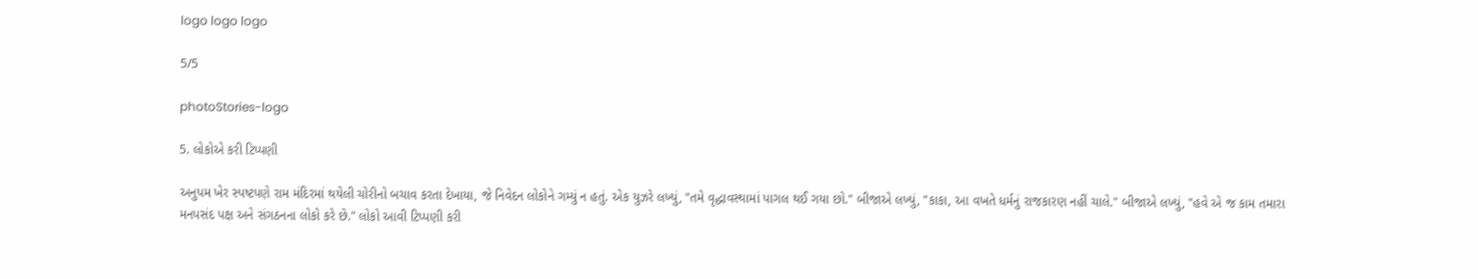logo logo logo

5/5

photoStories-logo

5. લોકોએ કરી ટિપ્પણી

અનુપમ ખેર સ્પષ્ટપણે રામ મંદિરમાં થયેલી ચોરીનો બચાવ કરતા દેખાયા, જે નિવેદન લોકોને ગમ્યું ન હતું. એક યુઝરે લખ્યું, "તમે વૃદ્ધાવસ્થામાં પાગલ થઈ ગયા છો." બીજાએ લખ્યું, "કાકા, આ વખતે ધર્મનું રાજકારણ નહીં ચાલે." બીજાએ લખ્યું, "હવે એ જ કામ તમારા મનપસંદ પક્ષ અને સંગઠનના લોકો કરે છે." લોકો આવી ટિપ્પણી કરી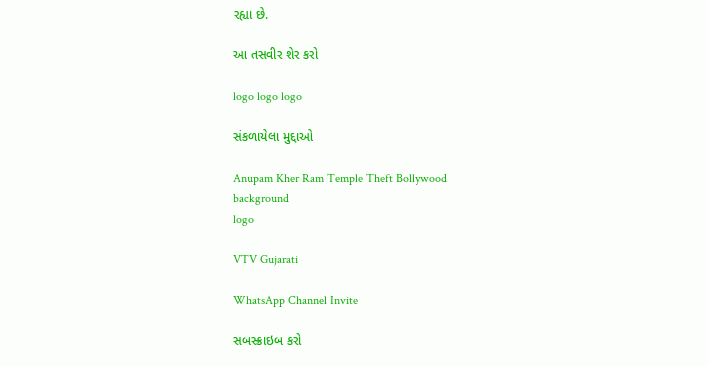રહ્યા છે.

આ તસવીર શેર કરો

logo logo logo

સંકળાયેલા મુદ્દાઓ

Anupam Kher Ram Temple Theft Bollywood
background
logo

VTV Gujarati

WhatsApp Channel Invite

સબસ્ક્રાઇબ કરો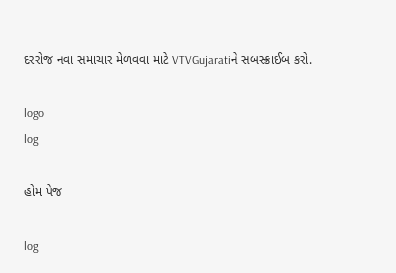દરરોજ નવા સમાચાર મેળવવા માટે VTVGujaratiને સબસ્ક્રાઈબ કરો.

logo
log

હોમ પેજ

log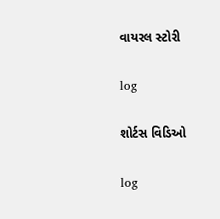વાયરલ સ્ટોરી

log

શોર્ટસ વિડિઓ

log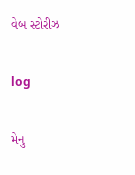વેબ સ્ટોરીઝ

log

મેનુ